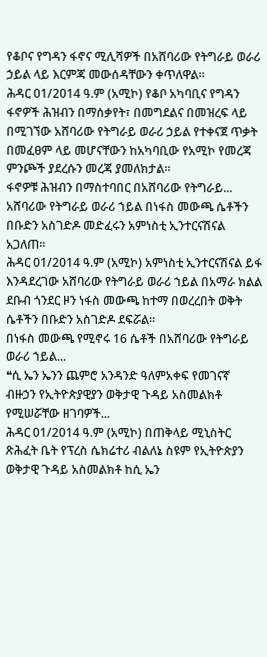የቆቦና የግዳን ፋኖና ሚሊሻዎች በአሸባሪው የትግራይ ወራሪ ኃይል ላይ እርምጃ መውሰዳቸውን ቀጥለዋል።
ሕዳር 01/2014 ዓ.ም (አሚኮ) የቆቦ አካባቢና የግዳን ፋኖዎች ሕዝብን በማሰቃየት፣ በመግደልና በመዝረፍ ላይ በሚገኘው አሸባሪው የትግራይ ወራሪ ኃይል የተቀናጀ ጥቃት በመፈፀም ላይ መሆናቸውን ከአካባቢው የአሚኮ የመረጃ ምንጮች ያደረሱን መረጃ ያመለክታል።
ፋኖዎቹ ሕዝብን በማስተባበር በአሸባሪው የትግራይ...
አሸባሪው የትግራይ ወራሪ ኀይል በነፋስ መውጫ ሴቶችን በቡድን አስገድዶ መድፈሩን አምነስቲ ኢንተርናሽናል አጋለጠ፡፡
ሕዳር 01/2014 ዓ.ም (አሚኮ) አምነስቲ ኢንተርናሽናል ይፋ እንዳደረገው አሸባሪው የትግራይ ወራሪ ኀይል በአማራ ክልል ደቡብ ጎንደር ዞን ነፋስ መውጫ ከተማ በወረረበት ወቅት ሴቶችን በቡድን አስገድዶ ደፍሯል፡፡
በነፋስ መውጫ የሚኖሩ 16 ሴቶች በአሸባሪው የትግራይ ወራሪ ኀይል...
❝ሲ ኤን ኤንን ጨምሮ አንዳንድ ዓለምአቀፍ የመገናኛ ብዙኃን የኢትዮጵያዊያን ወቅታዊ ጉዳይ አስመልክቶ የሚሠሯቸው ዘገባዎች...
ሕዳር 01/2014 ዓ.ም (አሚኮ) በጠቅላይ ሚኒስትር ጽሕፈት ቤት የፕረስ ሴክሬተሪ ብልለኔ ስዩም የኢትዮጵያን ወቅታዊ ጉዳይ አስመልክቶ ከሲ ኤን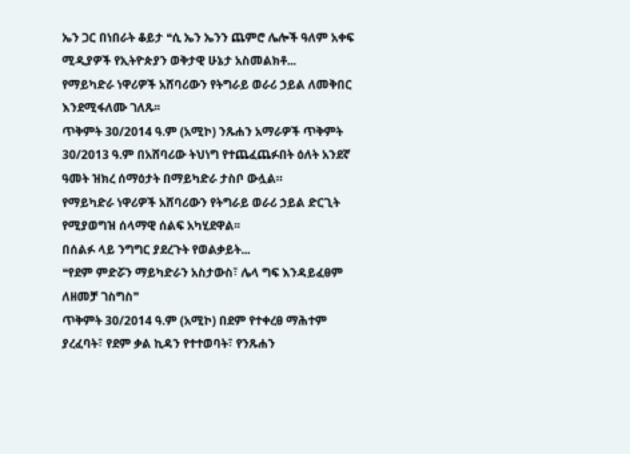ኤን ጋር በነበራት ቆይታ ❝ሲ ኤን ኤንን ጨምሮ ሌሎች ዓለም አቀፍ ሚዲያዎች የኢትዮጵያን ወቅታዊ ሁኔታ አስመልክቶ...
የማይካድራ ነዋሪዎች አሸባሪውን የትግራይ ወራሪ ኃይል ለመቅበር እንደሚፋለሙ ገለጹ፡፡
ጥቅምት 30/2014 ዓ.ም (አሚኮ) ንጹሐን አማራዎች ጥቅምት 30/2013 ዓ.ም በአሸባሪው ትህነግ የተጨፈጨፉበት ዕለት አንደኛ ዓመት ዝክረ ሰማዕታት በማይካድራ ታስቦ ውሏል።
የማይካድራ ነዋሪዎች አሸባሪውን የትግራይ ወራሪ ኃይል ድርጊት የሚያወግዝ ሰላማዊ ሰልፍ አካሂደዋል፡፡
በሰልፉ ላይ ንግግር ያደረጉት የወልቃይት...
❝የደም ምድሯን ማይካድራን አስታውስ፣ ሌላ ግፍ እንዳይፈፀም ለዘመቻ ገስግስ❞
ጥቅምት 30/2014 ዓ.ም (አሚኮ) በደም የተቀረፀ ማሕተም ያረፈባት፣ የደም ቃል ኪዳን የተተወባት፣ የንጹሐን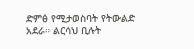ድምፅ የሚታወስባት የትውልድ አደራ። ልርሳህ ቢሉት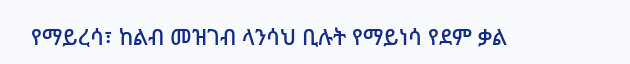የማይረሳ፣ ከልብ መዝገብ ላንሳህ ቢሉት የማይነሳ የደም ቃል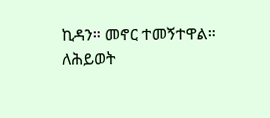ኪዳን። መኖር ተመኝተዋል። ለሕይወት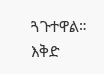ጓጉተዋል። እቅድ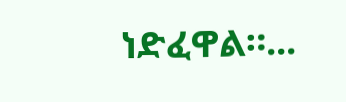ነድፈዋል።...